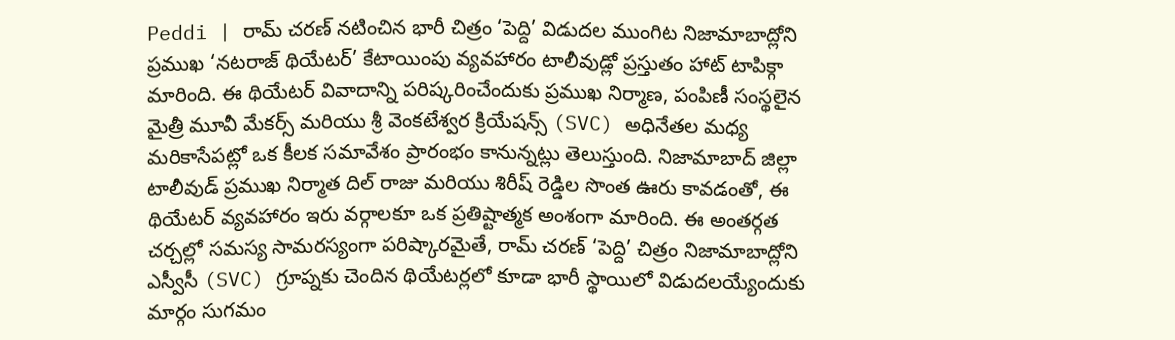Peddi | రామ్ చరణ్ నటించిన భారీ చిత్రం ‘పెద్ది’ విడుదల ముంగిట నిజామాబాద్లోని ప్రముఖ ‘నటరాజ్ థియేటర్’ కేటాయింపు వ్యవహారం టాలీవుడ్లో ప్రస్తుతం హాట్ టాపిక్గా మారింది. ఈ థియేటర్ వివాదాన్ని పరిష్కరించేందుకు ప్రముఖ నిర్మాణ, పంపిణీ సంస్థలైన మైత్రీ మూవీ మేకర్స్ మరియు శ్రీ వెంకటేశ్వర క్రియేషన్స్ (SVC) అధినేతల మధ్య మరికాసేపట్లో ఒక కీలక సమావేశం ప్రారంభం కానున్నట్లు తెలుస్తుంది. నిజామాబాద్ జిల్లా టాలీవుడ్ ప్రముఖ నిర్మాత దిల్ రాజు మరియు శిరీష్ రెడ్డిల సొంత ఊరు కావడంతో, ఈ థియేటర్ వ్యవహారం ఇరు వర్గాలకూ ఒక ప్రతిష్టాత్మక అంశంగా మారింది. ఈ అంతర్గత చర్చల్లో సమస్య సామరస్యంగా పరిష్కారమైతే, రామ్ చరణ్ ‘పెద్ది’ చిత్రం నిజామాబాద్లోని ఎస్వీసీ (SVC) గ్రూప్నకు చెందిన థియేటర్లలో కూడా భారీ స్థాయిలో విడుదలయ్యేందుకు మార్గం సుగమం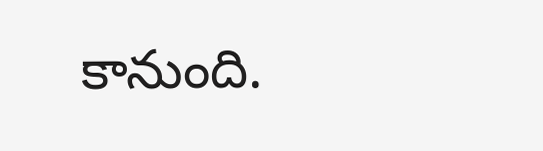కానుంది.